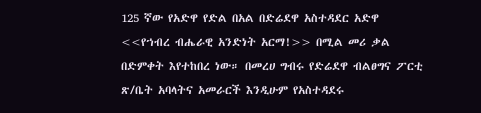125 ኛው የአድዋ የድል በአል በድሬደዋ አስተዳደር አድዋ <<የኀብረ ብሔራዊ አንድነት አርማ!>> በሚል መሪ ቃል በድምቀት እየተከበረ ነው። በመረሀ ግብሩ የድሬደዋ ብልፀግና ፖርቲ ጽ/ቤት አባላትና አመራርች እንዲሁም የአስተዳደሩ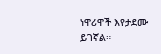ነዋሪዋች እየታደሙ ይገኛል።